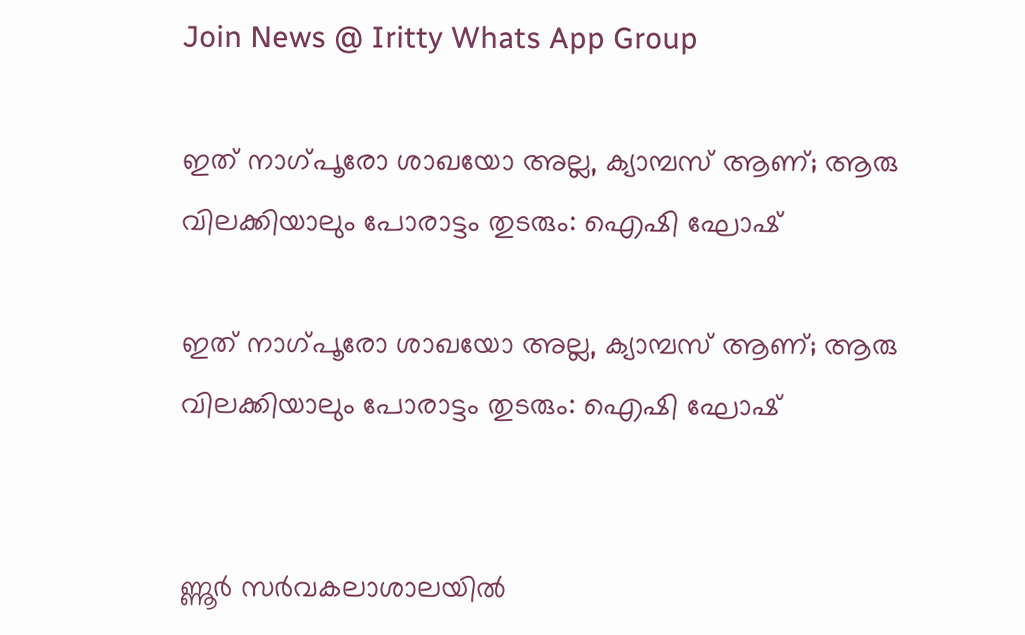Join News @ Iritty Whats App Group

ഇത് നാഗ്‌പൂരോ ശാഖയോ അല്ല, ക്യാമ്പസ്‌ ആണ്; ആരു വിലക്കിയാലും പോരാട്ടം തുടരും: ഐഷി ഘോഷ്

ഇത് നാഗ്‌പൂരോ ശാഖയോ അല്ല, ക്യാമ്പസ്‌ ആണ്; ആരു വിലക്കിയാലും പോരാട്ടം തുടരും: ഐഷി ഘോഷ്


ണ്ണൂർ സർവകലാശാലയില്‍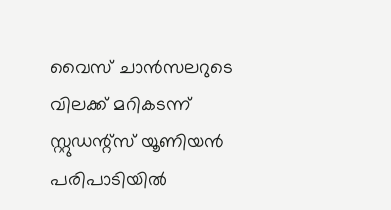വൈസ് ചാൻസലറുടെ വിലക്ക് മറികടന്ന് സ്റ്റുഡന്റ്സ് യൂണിയന്‍ പരിപാടിയില്‍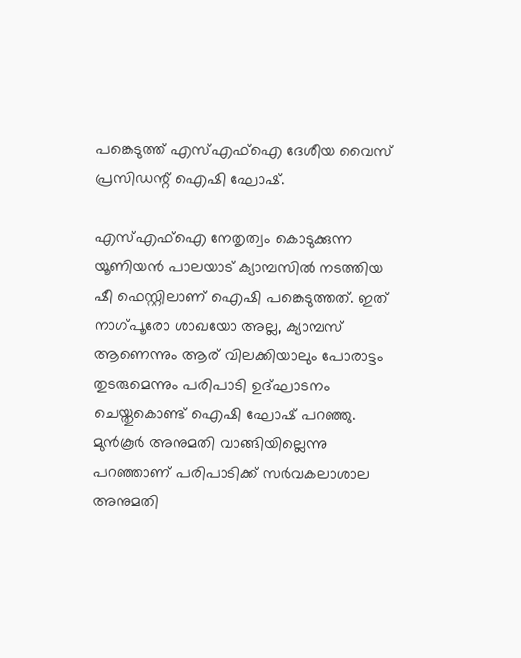പങ്കെടുത്ത് എസ്‌എഫ്‌ഐ ദേശീയ വൈസ് പ്രസിഡന്റ് ഐഷി ഘോഷ്.

എസ്‌എഫ്‌ഐ നേതൃത്വം കൊടുക്കുന്ന യൂണിയന്‍ പാലയാട് ക്യാമ്പസില്‍ നടത്തിയ ഷീ ഫെസ്റ്റിലാണ് ഐഷി പങ്കെടുത്തത്. ഇത് നാഗ്‌പൂരോ ശാഖയോ അല്ല, ക്യാമ്പസ്‌ ആണെന്നും ആര് വിലക്കിയാലും പോരാട്ടം തുടരുമെന്നും പരിപാടി ഉദ്ഘാടനം ചെയ്തുകൊണ്ട് ഐഷി ഘോഷ് പറഞ്ഞു. മുന്‍കൂര്‍‍ അനുമതി വാങ്ങിയില്ലെന്നു പറഞ്ഞാണ് പരിപാടിക്ക് സർവകലാശാല അനുമതി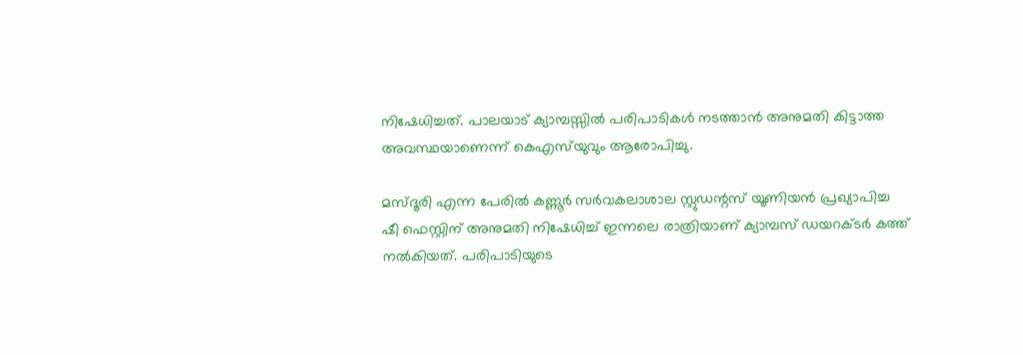നിഷേധിച്ചത്. പാലയാട് ക്യാമ്പസ്സില്‍ പരിപാടികള്‍ നടത്താൻ അനുമതി കിട്ടാത്ത അവസ്ഥയാണെന്ന് കെഎസ്‌യുവും ആരോപിച്ചു.

മസ്ദൂരി എന്ന പേരില്‍ കണ്ണൂർ സർവകലാശാല സ്റ്റുഡന്റസ് യൂണിയൻ പ്രഖ്യാപിച്ച ഷീ ഫെസ്റ്റിന് അനുമതി നിഷേധിച്ച്‌ ഇന്നലെ രാത്രിയാണ് ക്യാമ്പസ്‌ ഡയറക്ടർ കത്ത് നല്‍കിയത്. പരിപാടിയുടെ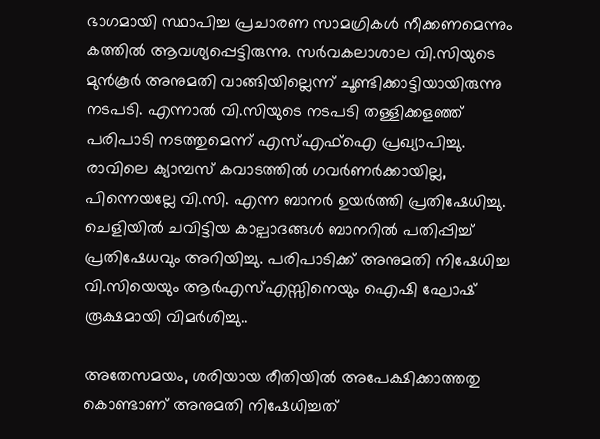ഭാഗമായി സ്ഥാപിച്ച പ്രചാരണ സാമഗ്രികള്‍ നീക്കണമെന്നും കത്തില്‍ ആവശ്യപ്പെട്ടിരുന്നു. സർവകലാശാല വി.സിയുടെ മുൻ‌കൂർ അനുമതി വാങ്ങിയില്ലെന്ന് ചൂണ്ടിക്കാട്ടിയായിരുന്നു നടപടി. എന്നാല്‍ വി.സിയുടെ നടപടി തള്ളിക്കളഞ്ഞ് പരിപാടി നടത്തുമെന്ന് എസ്‌എഫ്‌ഐ പ്രഖ്യാപിച്ചു. രാവിലെ ക്യാമ്പസ് കവാടത്തില്‍ ഗവർണർക്കായില്ല, പിന്നെയല്ലേ വി.സി. എന്ന ബാനർ ഉയർത്തി പ്രതിഷേധിച്ചു. ചെളിയില്‍ ചവിട്ടിയ കാല്പാദങ്ങള്‍ ബാനറില്‍ പതിപ്പിച്ച്‌ പ്രതിഷേധവും അറിയിച്ചു. പരിപാടിക്ക് അനുമതി നിഷേധിച്ച വി.സിയെയും ആർഎസ്‌എസ്സിനെയും ഐഷി ഘോഷ് രൂക്ഷമായി വിമർശിച്ചു..

അതേസമയം, ശരിയായ രീതിയില്‍ അപേക്ഷിക്കാത്തതു കൊണ്ടാണ് അനുമതി നിഷേധിച്ചത്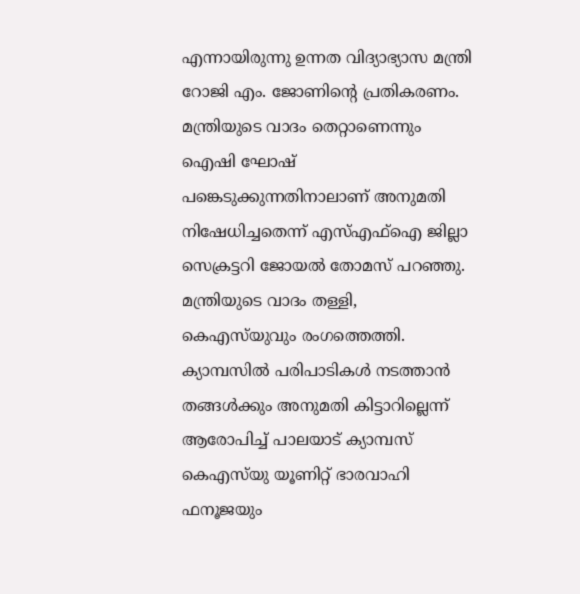എന്നായിരുന്നു ഉന്നത വിദ്യാഭ്യാസ മന്ത്രി റോജി എം. ജോണിന്റെ പ്രതികരണം. മന്ത്രിയുടെ വാദം തെറ്റാണെന്നും ഐഷി ഘോഷ് പങ്കെടുക്കുന്നതിനാലാണ് അനുമതി നിഷേധിച്ചതെന്ന് എസ്‌എഫ്‌ഐ ജില്ലാ സെക്രട്ടറി ജോയല്‍ തോമസ് പറഞ്ഞു. മന്ത്രിയുടെ വാദം തള്ളി, കെഎസ്‍യുവും രംഗത്തെത്തി. ക്യാമ്പസില്‍ പരിപാടികള്‍ നടത്താൻ തങ്ങള്‍ക്കും അനുമതി കിട്ടാറില്ലെന്ന് ആരോപിച്ച്‌ പാലയാട് ക്യാമ്പസ് കെഎസ്‌യു യൂണിറ്റ് ഭാരവാഹി ഫനൂജയും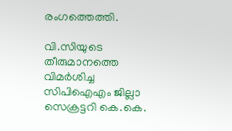രംഗത്തെത്തി.

വി.സിയുടെ തീരുമാനത്തെ വിമർശിച്ച സിപിഐഎം ജില്ലാ സെക്രട്ടറി കെ.കെ.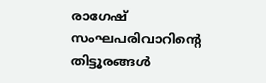രാഗേഷ് സംഘപരിവാറിന്റെ തിട്ടൂരങ്ങള്‍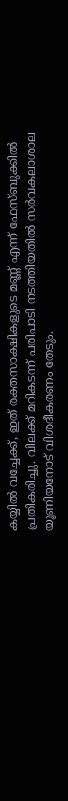കയ്യില്‍ വച്ചേക്ക്, ഇത് രക്തസാക്ഷികളുടെ മണ്ണ് എന്ന് ഫേസ്ബുക്കില്‍ പ്രതികരിച്ചു. വിലക്ക് മറികടന്ന് പരിപാടി നടത്തിയതില്‍ സർവകലാശാല യൂണിയനോട്‌ വിശദീകരണം തേടും.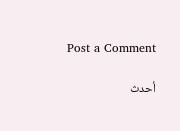Post a Comment

أحدث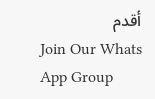أقدم
Join Our Whats App Group